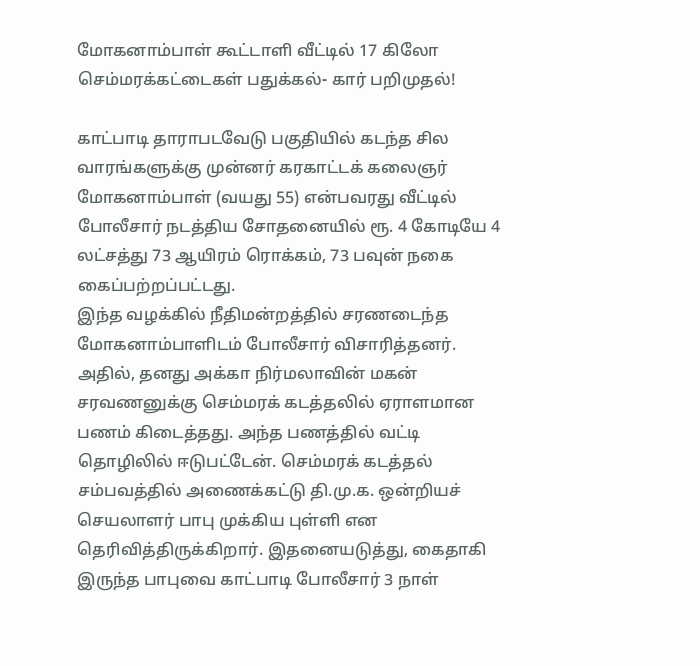மோகனாம்பாள் கூட்டாளி வீட்டில் 17 கிலோ செம்மரக்கட்டைகள் பதுக்கல்- கார் பறிமுதல்!

காட்பாடி தாராபடவேடு பகுதியில் கடந்த சில வாரங்களுக்கு முன்னர் கரகாட்டக் கலைஞர் மோகனாம்பாள் (வயது 55) என்பவரது வீட்டில் போலீசார் நடத்திய சோதனையில் ரூ. 4 கோடியே 4 லட்சத்து 73 ஆயிரம் ரொக்கம், 73 பவுன் நகை கைப்பற்றப்பட்டது.
இந்த வழக்கில் நீதிமன்றத்தில் சரணடைந்த மோகனாம்பாளிடம் போலீசார் விசாரித்தனர். அதில், தனது அக்கா நிர்மலாவின் மகன் சரவணனுக்கு செம்மரக் கடத்தலில் ஏராளமான பணம் கிடைத்தது. அந்த பணத்தில் வட்டி தொழிலில் ஈடுபட்டேன். செம்மரக் கடத்தல் சம்பவத்தில் அணைக்கட்டு தி.மு.க. ஒன்றியச் செயலாளர் பாபு முக்கிய புள்ளி என தெரிவித்திருக்கிறார். இதனையடுத்து, கைதாகி இருந்த பாபுவை காட்பாடி போலீசார் 3 நாள்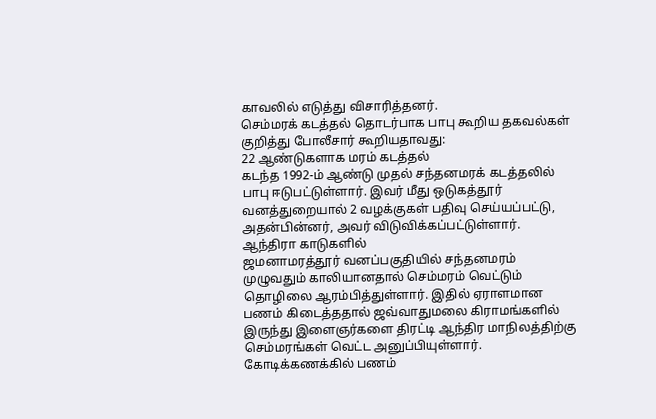காவலில் எடுத்து விசாரித்தனர்.
செம்மரக் கடத்தல் தொடர்பாக பாபு கூறிய தகவல்கள் குறித்து போலீசார் கூறியதாவது:
22 ஆண்டுகளாக மரம் கடத்தல்
கடந்த 1992-ம் ஆண்டு முதல் சந்தனமரக் கடத்தலில் பாபு ஈடுபட்டுள்ளார். இவர் மீது ஒடுகத்தூர் வனத்துறையால் 2 வழக்குகள் பதிவு செய்யப்பட்டு, அதன்பின்னர், அவர் விடுவிக்கப்பட்டுள்ளார்.
ஆந்திரா காடுகளில்
ஜமனாமரத்தூர் வனப்பகுதியில் சந்தனமரம் முழுவதும் காலியானதால் செம்மரம் வெட்டும் தொழிலை ஆரம்பித்துள்ளார். இதில் ஏராளமான பணம் கிடைத்ததால் ஜவ்வாதுமலை கிராமங்களில் இருந்து இளைஞர்களை திரட்டி ஆந்திர மாநிலத்திற்கு செம்மரங்கள் வெட்ட அனுப்பியுள்ளார்.
கோடிக்கணக்கில் பணம்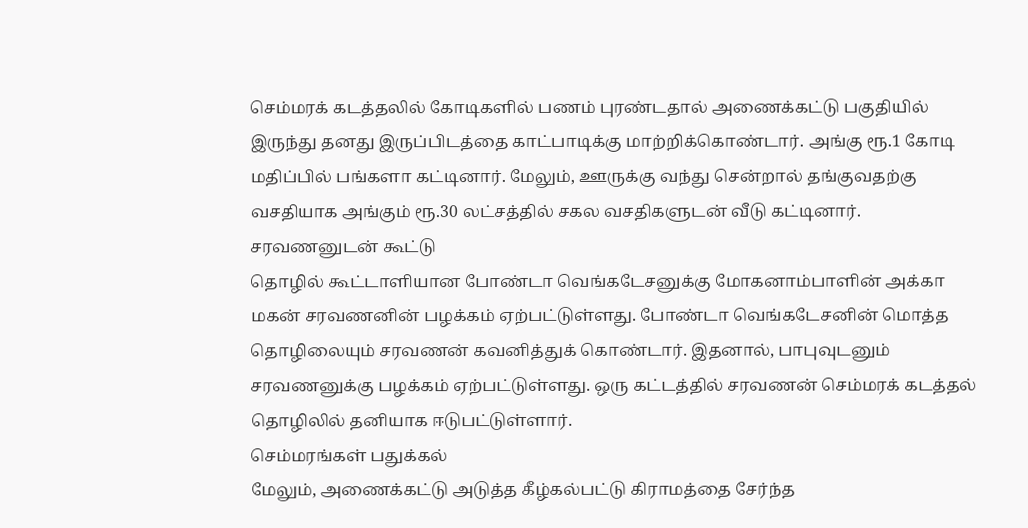செம்மரக் கடத்தலில் கோடிகளில் பணம் புரண்டதால் அணைக்கட்டு பகுதியில் இருந்து தனது இருப்பிடத்தை காட்பாடிக்கு மாற்றிக்கொண்டார். அங்கு ரூ.1 கோடி மதிப்பில் பங்களா கட்டினார். மேலும், ஊருக்கு வந்து சென்றால் தங்குவதற்கு வசதியாக அங்கும் ரூ.30 லட்சத்தில் சகல வசதிகளுடன் வீடு கட்டினார்.
சரவணனுடன் கூட்டு
தொழில் கூட்டாளியான போண்டா வெங்கடேசனுக்கு மோகனாம்பாளின் அக்கா மகன் சரவணனின் பழக்கம் ஏற்பட்டுள்ளது. போண்டா வெங்கடேசனின் மொத்த தொழிலையும் சரவணன் கவனித்துக் கொண்டார். இதனால், பாபுவுடனும் சரவணனுக்கு பழக்கம் ஏற்பட்டுள்ளது. ஒரு கட்டத்தில் சரவணன் செம்மரக் கடத்தல் தொழிலில் தனியாக ஈடுபட்டுள்ளார்.
செம்மரங்கள் பதுக்கல்
மேலும், அணைக்கட்டு அடுத்த கீழ்கல்பட்டு கிராமத்தை சேர்ந்த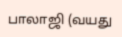பாலாஜி (வயது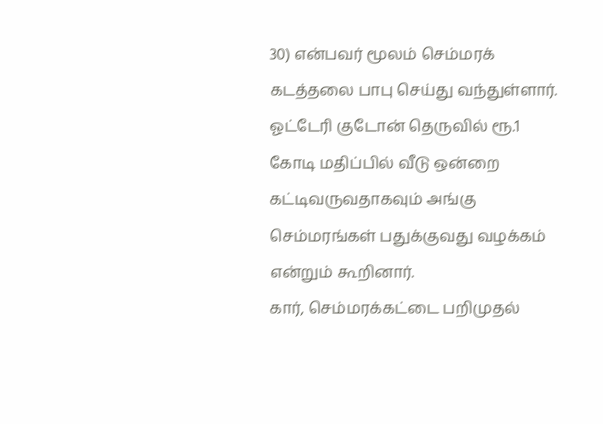30) என்பவர் மூலம் செம்மரக் கடத்தலை பாபு செய்து வந்துள்ளார். ஓட்டேரி குடோன் தெருவில் ரூ.1 கோடி மதிப்பில் வீடு ஒன்றை கட்டிவருவதாகவும் அங்கு செம்மரங்கள் பதுக்குவது வழக்கம் என்றும் கூறினார்.
கார், செம்மரக்கட்டை பறிமுதல்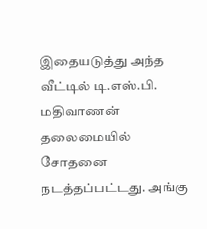இதையடுத்து அந்த வீட்டில் டி.எஸ்.பி. மதிவாணன் தலைமையில் சோதனை நடத்தப்பட்டது. அங்கு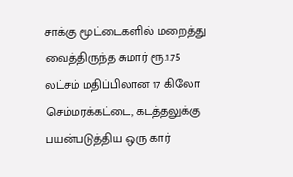சாக்கு மூட்டைகளில் மறைத்து வைத்திருந்த சுமார் ரூ.1.75 லட்சம் மதிப்பிலான 17 கிலோ செம்மரக்கட்டை, கடத்தலுக்கு பயன்படுத்திய ஒரு கார்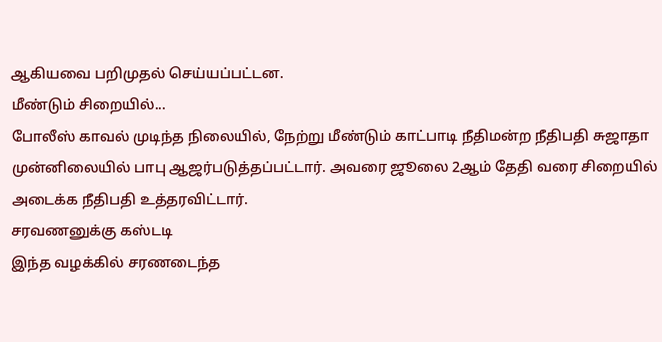ஆகியவை பறிமுதல் செய்யப்பட்டன.
மீண்டும் சிறையில்...
போலீஸ் காவல் முடிந்த நிலையில், நேற்று மீண்டும் காட்பாடி நீதிமன்ற நீதிபதி சுஜாதா முன்னிலையில் பாபு ஆஜர்படுத்தப்பட்டார். அவரை ஜூலை 2ஆம் தேதி வரை சிறையில் அடைக்க நீதிபதி உத்தரவிட்டார்.
சரவணனுக்கு கஸ்டடி
இந்த வழக்கில் சரணடைந்த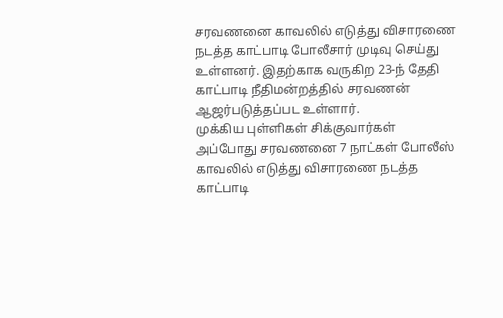சரவணனை காவலில் எடுத்து விசாரணை நடத்த காட்பாடி போலீசார் முடிவு செய்து உள்ளனர். இதற்காக வருகிற 23-ந் தேதி காட்பாடி நீதிமன்றத்தில் சரவணன் ஆஜர்படுத்தப்பட உள்ளார்.
முக்கிய புள்ளிகள் சிக்குவார்கள்
அப்போது சரவணனை 7 நாட்கள் போலீஸ் காவலில் எடுத்து விசாரணை நடத்த காட்பாடி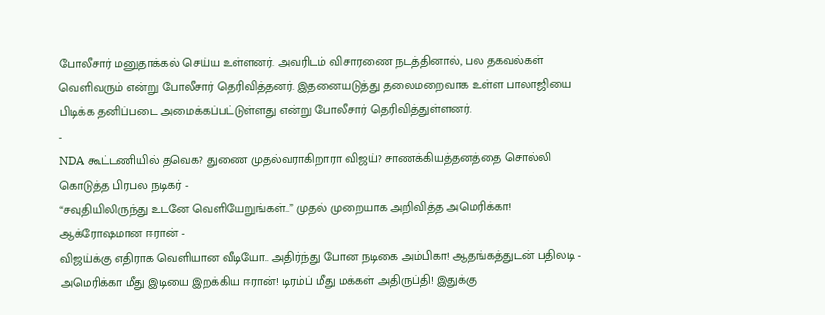போலீசார் மனுதாக்கல் செய்ய உள்ளனர். அவரிடம் விசாரணை நடத்தினால், பல தகவல்கள் வெளிவரும் என்று போலீசார் தெரிவித்தனர். இதனையடுத்து தலைமறைவாக உள்ள பாலாஜியை பிடிக்க தனிப்படை அமைக்கப்பட்டுள்ளது என்று போலீசார் தெரிவித்துள்ளனர்.
-
NDA கூட்டணியில் தவெக? துணை முதல்வராகிறாரா விஜய்? சாணக்கியத்தனத்தை சொல்லி கொடுத்த பிரபல நடிகர் -
“சவுதியிலிருந்து உடனே வெளியேறுங்கள்..” முதல் முறையாக அறிவித்த அமெரிக்கா! ஆக்ரோஷமான ஈரான் -
விஜய்க்கு எதிராக வெளியான வீடியோ.. அதிர்ந்து போன நடிகை அம்பிகா! ஆதங்கத்துடன் பதிலடி -
அமெரிக்கா மீது இடியை இறக்கிய ஈரான்! டிரம்ப் மீது மக்கள் அதிருப்தி! இதுக்கு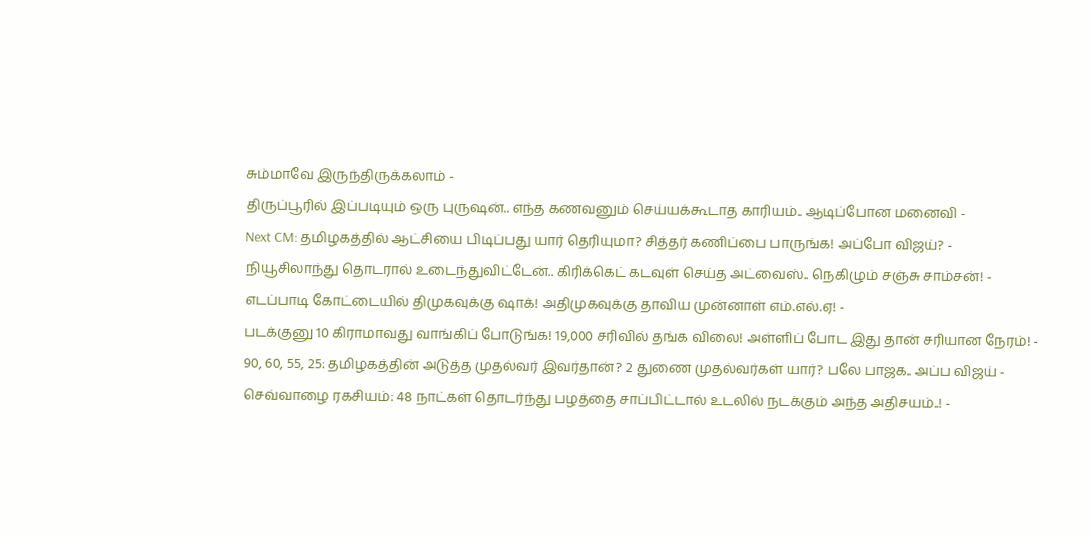சும்மாவே இருந்திருக்கலாம் -
திருப்பூரில் இப்படியும் ஒரு புருஷன்.. எந்த கணவனும் செய்யக்கூடாத காரியம்.. ஆடிப்போன மனைவி -
Next CM: தமிழகத்தில் ஆட்சியை பிடிப்பது யார் தெரியுமா? சித்தர் கணிப்பை பாருங்க! அப்போ விஜய்? -
நியூசிலாந்து தொடரால் உடைந்துவிட்டேன்.. கிரிக்கெட் கடவுள் செய்த அட்வைஸ்.. நெகிழும் சஞ்சு சாம்சன்! -
எடப்பாடி கோட்டையில் திமுகவுக்கு ஷாக்! அதிமுகவுக்கு தாவிய முன்னாள் எம்.எல்.ஏ! -
படக்குனு 10 கிராமாவது வாங்கிப் போடுங்க! 19,000 சரிவில் தங்க விலை! அள்ளிப் போட இது தான் சரியான நேரம்! -
90, 60, 55, 25: தமிழகத்தின் அடுத்த முதல்வர் இவர்தான்? 2 துணை முதல்வர்கள் யார்? பலே பாஜக.. அப்ப விஜய் -
செவ்வாழை ரகசியம்: 48 நாட்கள் தொடர்ந்து பழத்தை சாப்பிட்டால் உடலில் நடக்கும் அந்த அதிசயம்..! -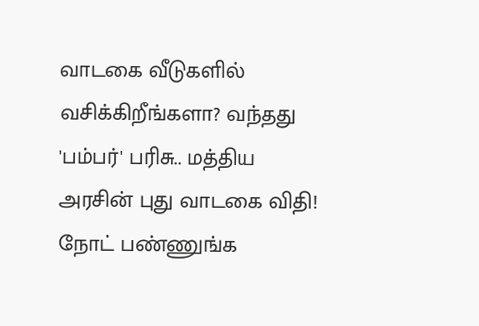வாடகை வீடுகளில் வசிக்கிறீங்களா? வந்தது 'பம்பர்' பரிசு.. மத்திய அரசின் புது வாடகை விதி! நோட் பண்ணுங்க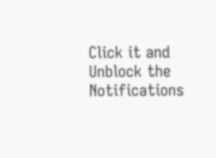Click it and Unblock the Notifications